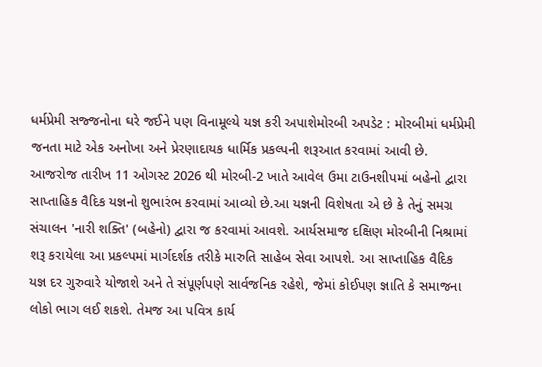ધર્મપ્રેમી સજ્જનોના ઘરે જઈને પણ વિનામૂલ્યે યજ્ઞ કરી અપાશેમોરબી અપડેટ : મોરબીમાં ધર્મપ્રેમી જનતા માટે એક અનોખા અને પ્રેરણાદાયક ધાર્મિક પ્રકલ્પની શરૂઆત કરવામાં આવી છે. આજરોજ તારીખ 11 ઓગસ્ટ 2026 થી મોરબી-2 ખાતે આવેલ ઉમા ટાઉનશીપમાં બહેનો દ્વારા સાપ્તાહિક વૈદિક યજ્ઞનો શુભારંભ કરવામાં આવ્યો છે.આ યજ્ઞની વિશેષતા એ છે કે તેનું સમગ્ર સંચાલન 'નારી શક્તિ' (બહેનો) દ્વારા જ કરવામાં આવશે. આર્યસમાજ દક્ષિણ મોરબીની નિશ્રામાં શરૂ કરાયેલા આ પ્રકલ્પમાં માર્ગદર્શક તરીકે મારુતિ સાહેબ સેવા આપશે. આ સાપ્તાહિક વૈદિક યજ્ઞ દર ગુરુવારે યોજાશે અને તે સંપૂર્ણપણે સાર્વજનિક રહેશે, જેમાં કોઈપણ જ્ઞાતિ કે સમાજના લોકો ભાગ લઈ શકશે. તેમજ આ પવિત્ર કાર્ય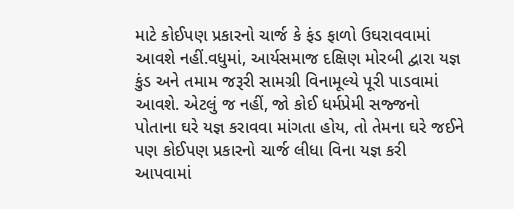માટે કોઈપણ પ્રકારનો ચાર્જ કે ફંડ ફાળો ઉઘરાવવામાં આવશે નહીં.વધુમાં, આર્યસમાજ દક્ષિણ મોરબી દ્વારા યજ્ઞ કુંડ અને તમામ જરૂરી સામગ્રી વિનામૂલ્યે પૂરી પાડવામાં આવશે. એટલું જ નહીં, જો કોઈ ધર્મપ્રેમી સજ્જનો પોતાના ઘરે યજ્ઞ કરાવવા માંગતા હોય, તો તેમના ઘરે જઈને પણ કોઈપણ પ્રકારનો ચાર્જ લીધા વિના યજ્ઞ કરી આપવામાં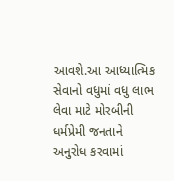આવશે.આ આધ્યાત્મિક સેવાનો વધુમાં વધુ લાભ લેવા માટે મોરબીની ધર્મપ્રેમી જનતાને અનુરોધ કરવામાં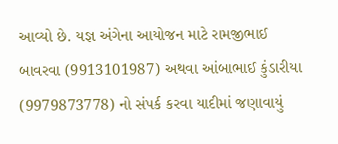આવ્યો છે. યજ્ઞ અંગેના આયોજન માટે રામજીભાઈ બાવરવા (9913101987) અથવા આંબાભાઈ કુંડારીયા (9979873778) નો સંપર્ક કરવા યાદીમાં જણાવાયું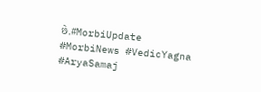છે.#MorbiUpdate #MorbiNews #VedicYagna #AryaSamaj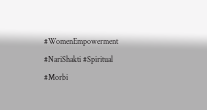#WomenEmpowerment #NariShakti #Spiritual #Morbi